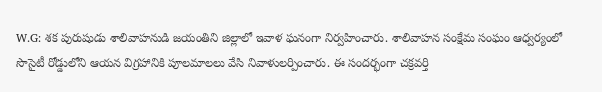W.G: శక పురుషుడు శాలివాహనుడి జయంతిని జిల్లాలో ఇవాళ ఘనంగా నిర్వహించారు. శాలివాహన సంక్షేమ సంఘం ఆధ్వర్యంలో సొసైటీ రోడ్డులోని ఆయన విగ్రహానికి పూలమాలలు వేసి నివాళులర్పించారు. ఈ సందర్భంగా చక్రవర్తి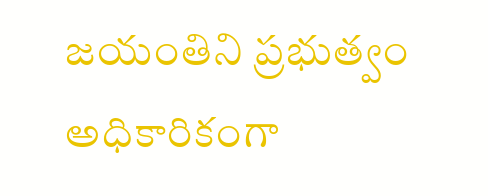జయంతిని ప్రభుత్వం అధికారికంగా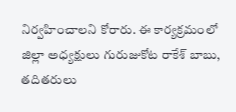నిర్వహించాలని కోరారు. ఈ కార్యక్రమంలో జిల్లా అధ్యక్షులు గురుజుకోట రాకేశ్ బాబు, తదితరులు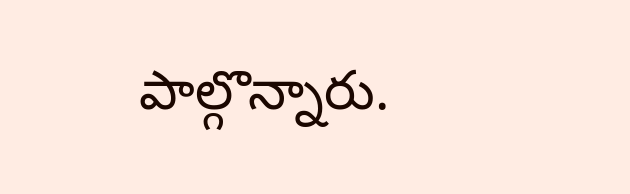పాల్గొన్నారు.